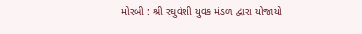મોરબી : શ્રી રઘુવંશી યુવક મંડળ દ્વારા યોજાયો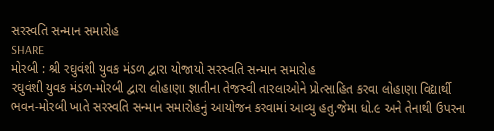સરસ્વતિ સન્માન સમારોહ
SHARE
મોરબી : શ્રી રઘુવંશી યુવક મંડળ દ્વારા યોજાયો સરસ્વતિ સન્માન સમારોહ
રઘુવંશી યુવક મંડળ-મોરબી દ્વારા લોહાણા જ્ઞાતીના તેજસ્વી તારલાઓને પ્રોત્સાહિત કરવા લોહાણા વિદ્યાર્થી ભવન-મોરબી ખાતે સરસ્વતિ સન્માન સમારોહનું આયોજન કરવામાં આવ્યુ હતુ.જેમા ધો.૯ અને તેનાથી ઉપરના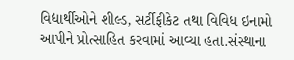વિદ્યાર્થીઓને શીલ્ડ, સર્ટીફીકેટ તથા વિવિધ ઇનામો આપીને પ્રોત્સાહિત કરવામાં આવ્યા હતા.સંસ્થાના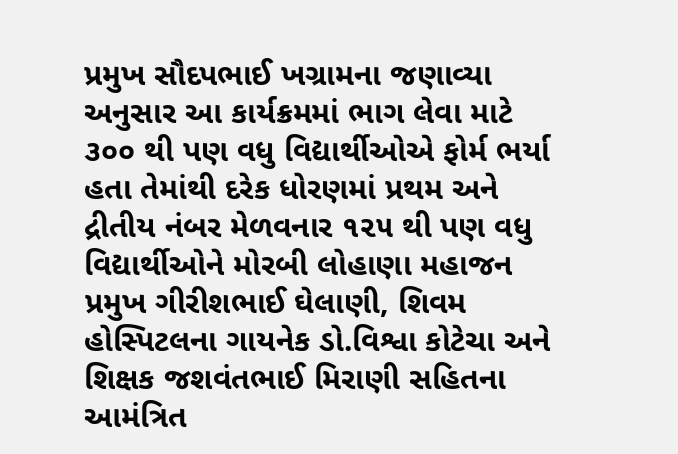પ્રમુખ સૌદપભાઈ ખગ્રામના જણાવ્યા અનુસાર આ કાર્યક્રમમાં ભાગ લેવા માટે ૩૦૦ થી પણ વધુ વિદ્યાર્થીઓએ ફોર્મ ભર્યા હતા તેમાંથી દરેક ધોરણમાં પ્રથમ અને દ્રીતીય નંબર મેળવનાર ૧૨૫ થી પણ વધુ વિદ્યાર્થીઓને મોરબી લોહાણા મહાજન પ્રમુખ ગીરીશભાઈ ઘેલાણી, શિવમ હોસ્પિટલના ગાયનેક ડો.વિશ્વા કોટેચા અને શિક્ષક જશવંતભાઈ મિરાણી સહિતના આમંત્રિત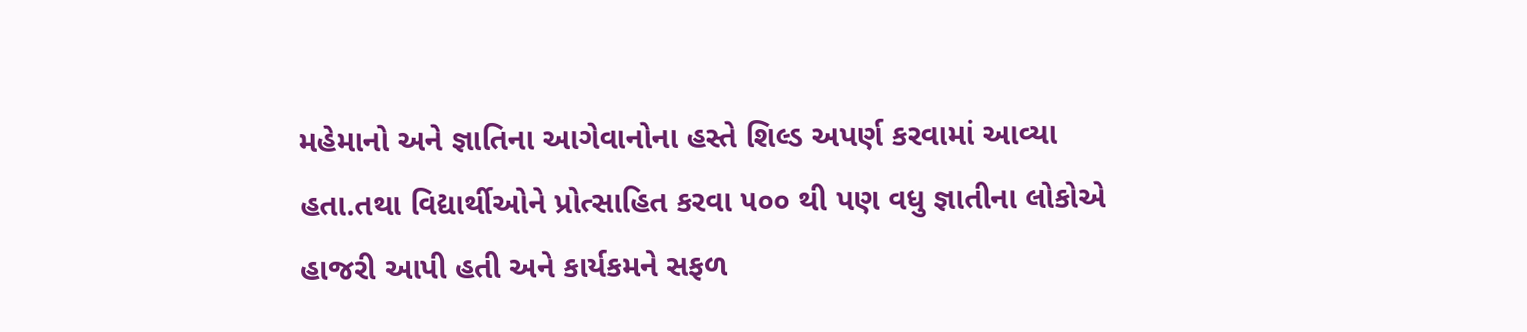મહેમાનો અને જ્ઞાતિના આગેવાનોના હસ્તે શિલ્ડ અપર્ણ કરવામાં આવ્યા હતા.તથા વિદ્યાર્થીઓને પ્રોત્સાહિત કરવા ૫૦૦ થી પણ વધુ જ્ઞાતીના લોકોએ હાજરી આપી હતી અને કાર્યકમને સફળ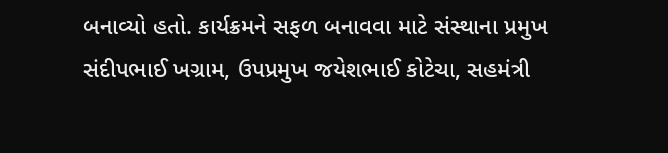બનાવ્યો હતો. કાર્યક્રમને સફળ બનાવવા માટે સંસ્થાના પ્રમુખ સંદીપભાઈ ખગ્રામ, ઉપપ્રમુખ જયેશભાઈ કોટેચા, સહમંત્રી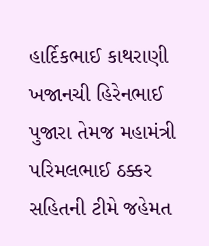હાર્દિકભાઈ કાથરાણી ખજાનચી હિરેનભાઈ પુજારા તેમજ મહામંત્રી પરિમલભાઈ ઠક્કર સહિતની ટીમે જહેમત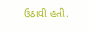ઉઠાવી હતી.